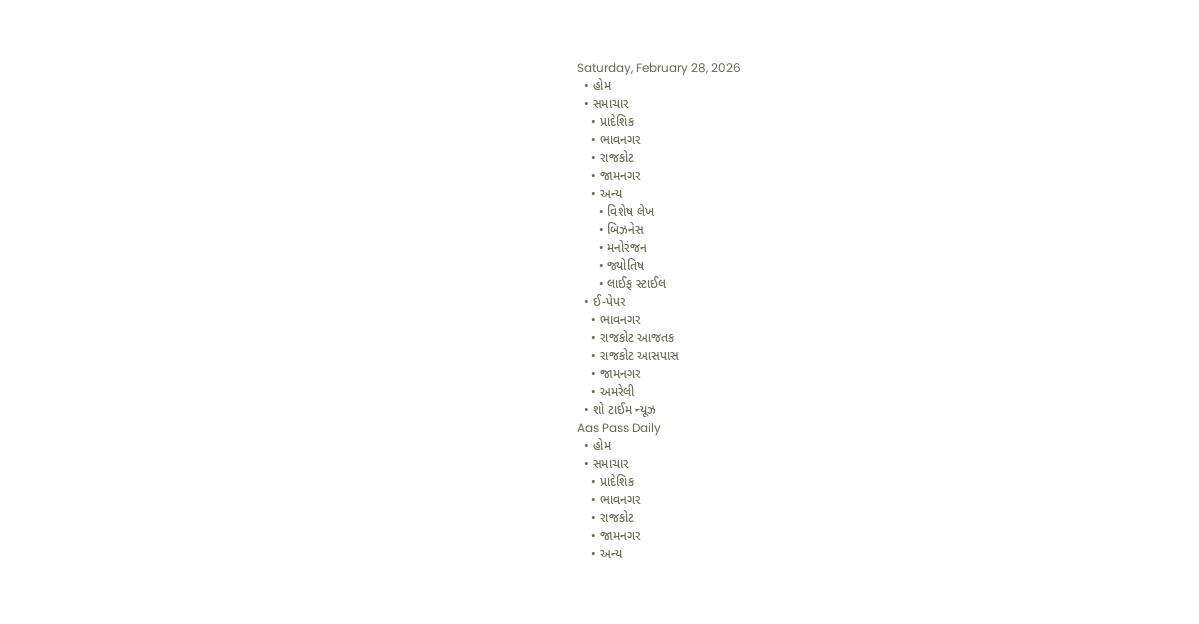Saturday, February 28, 2026
  • હોમ
  • સમાચાર
    • પ્રાદેશિક
    • ભાવનગર
    • રાજકોટ
    • જામનગર
    • અન્ય
      • વિશેષ લેખ
      • બિઝનેસ
      • મનોરંજન
      • જ્યોતિષ
      • લાઈફ સ્ટાઈલ
  • ઈ-પેપર
    • ભાવનગર
    • રાજકોટ આજતક
    • રાજકોટ આસપાસ
    • જામનગર
    • અમરેલી
  • શો ટાઈમ ન્યૂઝ
Aas Pass Daily
  • હોમ
  • સમાચાર
    • પ્રાદેશિક
    • ભાવનગર
    • રાજકોટ
    • જામનગર
    • અન્ય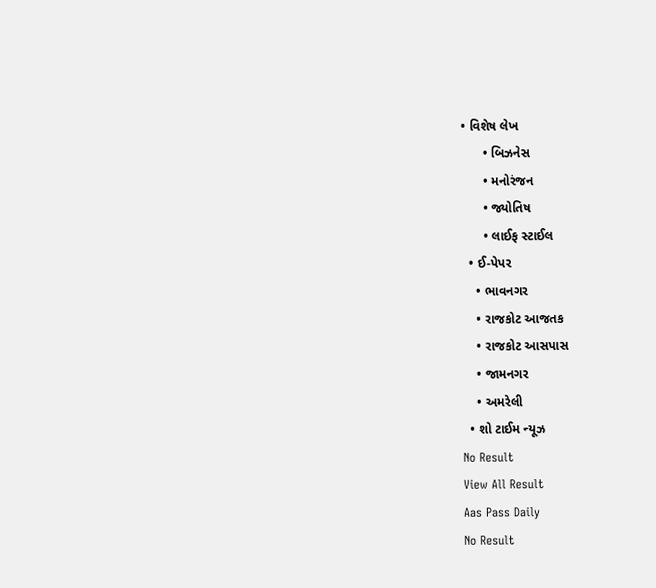• વિશેષ લેખ
      • બિઝનેસ
      • મનોરંજન
      • જ્યોતિષ
      • લાઈફ સ્ટાઈલ
  • ઈ-પેપર
    • ભાવનગર
    • રાજકોટ આજતક
    • રાજકોટ આસપાસ
    • જામનગર
    • અમરેલી
  • શો ટાઈમ ન્યૂઝ
No Result
View All Result
Aas Pass Daily
No Result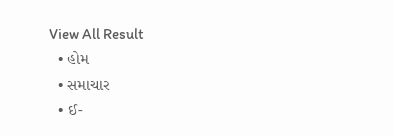View All Result
  • હોમ
  • સમાચાર
  • ઈ-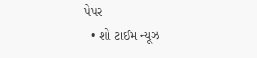પેપર
  • શો ટાઈમ ન્યૂઝ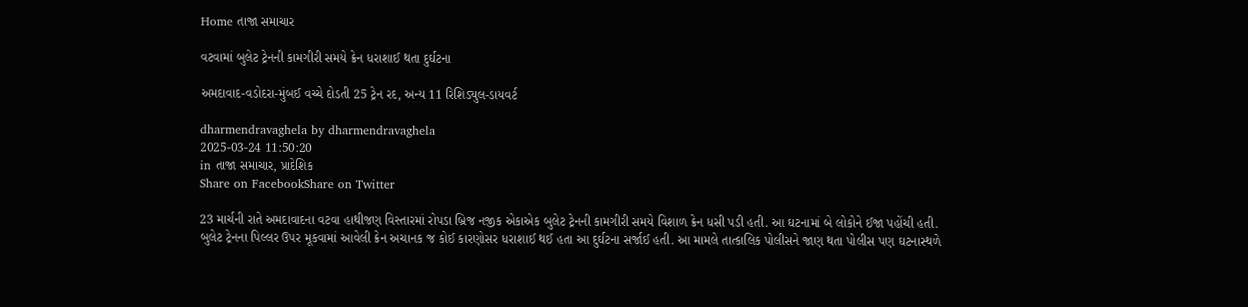Home તાજા સમાચાર

વટવામાં બુલેટ ટ્રેનની કામગીરી સમયે ક્રેન ધરાશાઈ થતા દુર્ઘટના

અમદાવાદ-વડોદરા-મુંબઈ વચ્ચે દોડતી 25 ટ્રેન રદ, અન્ય 11 રિશિડ્યુલ-ડાયવર્ટ

dharmendravaghela by dharmendravaghela
2025-03-24 11:50:20
in તાજા સમાચાર, પ્રાદેશિક
Share on FacebookShare on Twitter

23 માર્ચની રાતે અમદાવાદના વટવા હાથીજણ વિસ્તારમાં રોપડા બ્રિજ નજીક એકાએક બુલેટ ટ્રેનની કામગીરી સમયે વિશાળ ક્રેન ધસી પડી હતી. આ ઘટનામાં બે લોકોને ઈજા પહોંચી હતી. બુલેટ ટ્રેનના પિલ્લર ઉપર મૂકવામાં આવેલી ક્રેન અચાનક જ કોઈ કારણોસર ધરાશાઈ થઈ હતા આ દુર્ઘટના સર્જાઈ હતી. આ મામલે તાત્કાલિક પોલીસને જાણ થતા પોલીસ પણ ઘટનાસ્થળે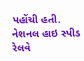પહોંચી હતી. નેશનલ હાઇ સ્પીડ રેલવે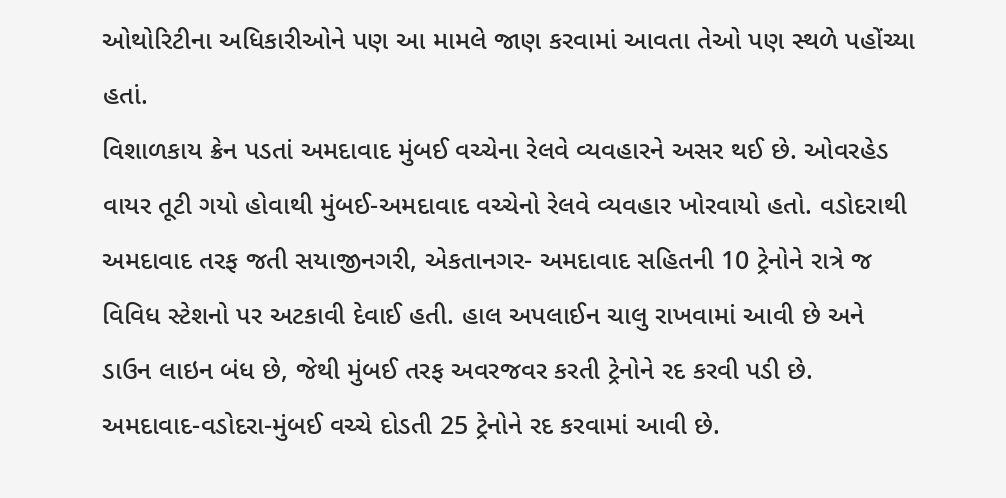ઓથોરિટીના અધિકારીઓને પણ આ મામલે જાણ કરવામાં આવતા તેઓ પણ સ્થળે પહોંચ્યા હતાં.
વિશાળકાય ક્રેન પડતાં અમદાવાદ મુંબઈ વચ્ચેના રેલવે વ્યવહારને અસર થઈ છે. ઓવરહેડ વાયર તૂટી ગયો હોવાથી મુંબઈ-અમદાવાદ વચ્ચેનો રેલવે વ્યવહાર ખોરવાયો હતો. વડોદરાથી અમદાવાદ તરફ જતી સયાજીનગરી, એકતાનગર- અમદાવાદ સહિતની 10 ટ્રેનોને રાત્રે જ વિવિધ સ્ટેશનો પર અટકાવી દેવાઈ હતી. હાલ અપલાઈન ચાલુ રાખવામાં આવી છે અને ડાઉન લાઇન બંધ છે, જેથી મુંબઈ તરફ અવરજવર કરતી ટ્રેનોને રદ કરવી પડી છે. અમદાવાદ-વડોદરા-મુંબઈ વચ્ચે દોડતી 25 ટ્રેનોને રદ કરવામાં આવી છે.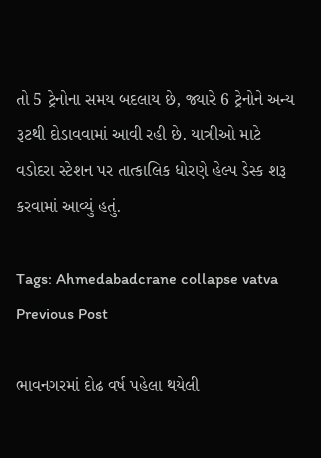તો 5 ટ્રેનોના સમય બદલાય છે, જ્યારે 6 ટ્રેનોને અન્ય રૂટથી દોડાવવામાં આવી રહી છે. યાત્રીઓ માટે વડોદરા સ્ટેશન પર તાત્કાલિક ધોરણે હેલ્પ ડેસ્ક શરૂ કરવામાં આવ્યું હતું.

Tags: Ahmedabadcrane collapse vatva
Previous Post

ભાવનગરમાં દોઢ વર્ષ પહેલા થયેલી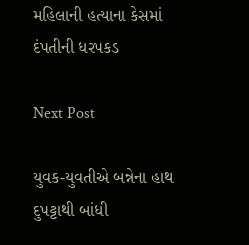મહિલાની હત્યાના કેસમાં દંપતીની ધરપકડ

Next Post

યુવક-યુવતીએ બન્નેના હાથ દુપટ્ટાથી બાંધી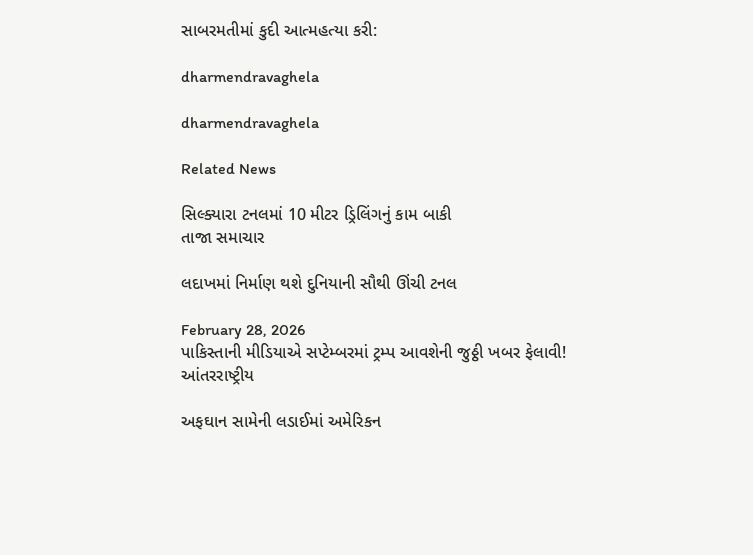સાબરમતીમાં કુદી આત્મહત્યા કરી:

dharmendravaghela

dharmendravaghela

Related News

સિલ્ક્યારા ટનલમાં 10 મીટર ડ્રિલિંગનું કામ બાકી
તાજા સમાચાર

લદાખમાં નિર્માણ થશે દુનિયાની સૌથી ઊંચી ટનલ

February 28, 2026
પાકિસ્તાની મીડિયાએ સપ્ટેમ્બરમાં ટ્રમ્પ આવશેની જુઠ્ઠી ખબર ફેલાવી!
આંતરરાષ્ટ્રીય

અફઘાન સામેની લડાઈમાં અમેરિકન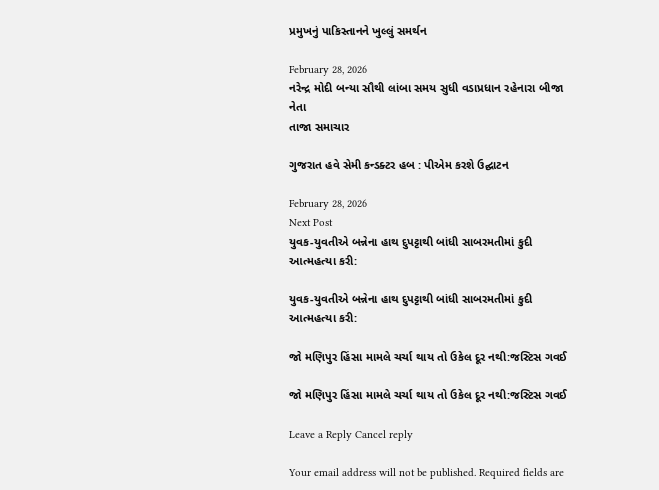પ્રમુખનું પાકિસ્તાનને ખુલ્લું સમર્થન

February 28, 2026
નરેન્દ્ર મોદી બન્યા સૌથી લાંબા સમય સુધી વડાપ્રધાન રહેનારા બીજા નેતા
તાજા સમાચાર

ગુજરાત હવે સેમી કન્ડક્ટર હબ : પીએમ કરશે ઉદ્ઘાટન

February 28, 2026
Next Post
યુવક-યુવતીએ બન્નેના હાથ દુપટ્ટાથી બાંધી સાબરમતીમાં કુદી આત્મહત્યા કરી:

યુવક-યુવતીએ બન્નેના હાથ દુપટ્ટાથી બાંધી સાબરમતીમાં કુદી આત્મહત્યા કરી:

જો મણિપુર હિંસા મામલે ચર્ચા થાય તો ઉકેલ દૂર નથી:જસ્ટિસ ગવઈ

જો મણિપુર હિંસા મામલે ચર્ચા થાય તો ઉકેલ દૂર નથી:જસ્ટિસ ગવઈ

Leave a Reply Cancel reply

Your email address will not be published. Required fields are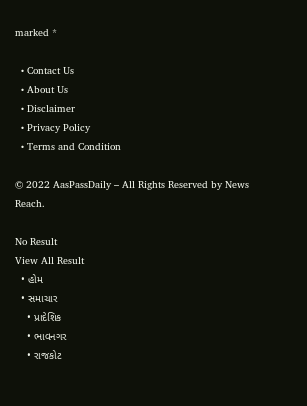marked *

  • Contact Us
  • About Us
  • Disclaimer
  • Privacy Policy
  • Terms and Condition

© 2022 AasPassDaily – All Rights Reserved by News Reach.

No Result
View All Result
  • હોમ
  • સમાચાર
    • પ્રાદેશિક
    • ભાવનગર
    • રાજકોટ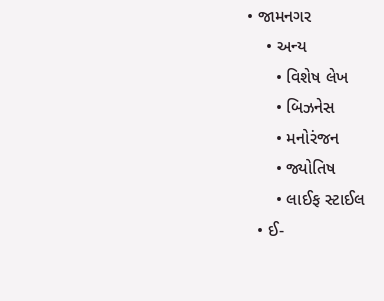• જામનગર
    • અન્ય
      • વિશેષ લેખ
      • બિઝનેસ
      • મનોરંજન
      • જ્યોતિષ
      • લાઈફ સ્ટાઈલ
  • ઈ-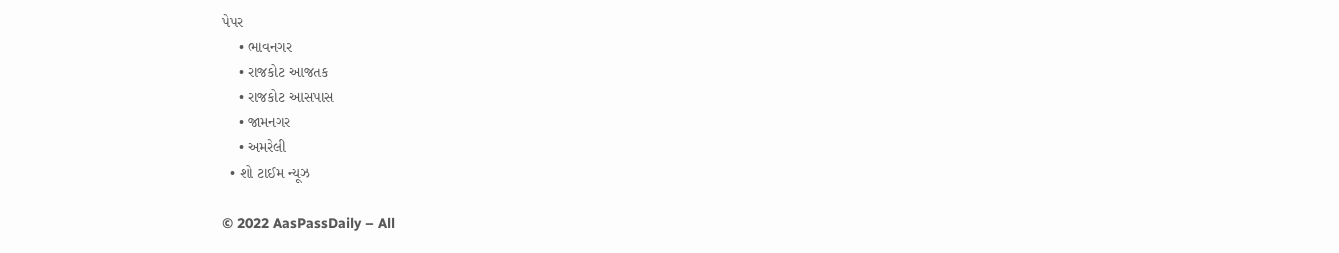પેપર
    • ભાવનગર
    • રાજકોટ આજતક
    • રાજકોટ આસપાસ
    • જામનગર
    • અમરેલી
  • શો ટાઈમ ન્યૂઝ

© 2022 AasPassDaily – All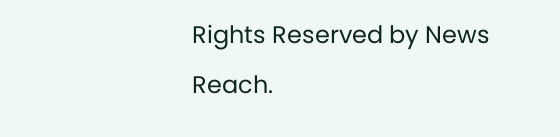Rights Reserved by News Reach.